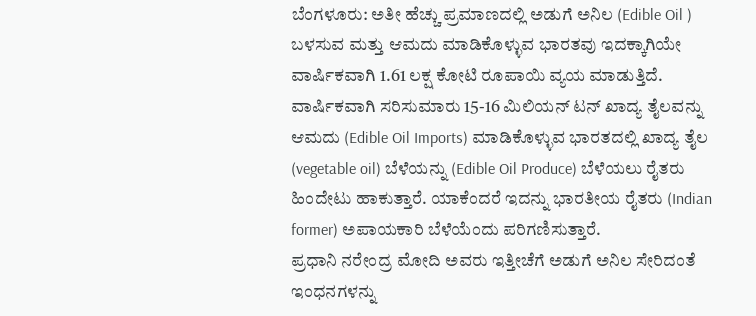ಬೆಂಗಳೂರು: ಅತೀ ಹೆಚ್ಚು ಪ್ರಮಾಣದಲ್ಲಿ ಅಡುಗೆ ಅನಿಲ (Edible Oil ) ಬಳಸುವ ಮತ್ತು ಆಮದು ಮಾಡಿಕೊಳ್ಳುವ ಭಾರತವು ಇದಕ್ಕಾಗಿಯೇ ವಾರ್ಷಿಕವಾಗಿ 1.61 ಲಕ್ಷ ಕೋಟಿ ರೂಪಾಯಿ ವ್ಯಯ ಮಾಡುತ್ತಿದೆ. ವಾರ್ಷಿಕವಾಗಿ ಸರಿಸುಮಾರು 15-16 ಮಿಲಿಯನ್ ಟನ್ ಖಾದ್ಯ ತೈಲವನ್ನು ಆಮದು (Edible Oil Imports) ಮಾಡಿಕೊಳ್ಳುವ ಭಾರತದಲ್ಲಿ ಖಾದ್ಯ ತೈಲ (vegetable oil) ಬೆಳೆಯನ್ನು (Edible Oil Produce) ಬೆಳೆಯಲು ರೈತರು ಹಿಂದೇಟು ಹಾಕುತ್ತಾರೆ. ಯಾಕೆಂದರೆ ಇದನ್ನು ಭಾರತೀಯ ರೈತರು (Indian former) ಅಪಾಯಕಾರಿ ಬೆಳೆಯೆಂದು ಪರಿಗಣಿಸುತ್ತಾರೆ.
ಪ್ರಧಾನಿ ನರೇಂದ್ರ ಮೋದಿ ಅವರು ಇತ್ತೀಚೆಗೆ ಅಡುಗೆ ಅನಿಲ ಸೇರಿದಂತೆ ಇಂಧನಗಳನ್ನು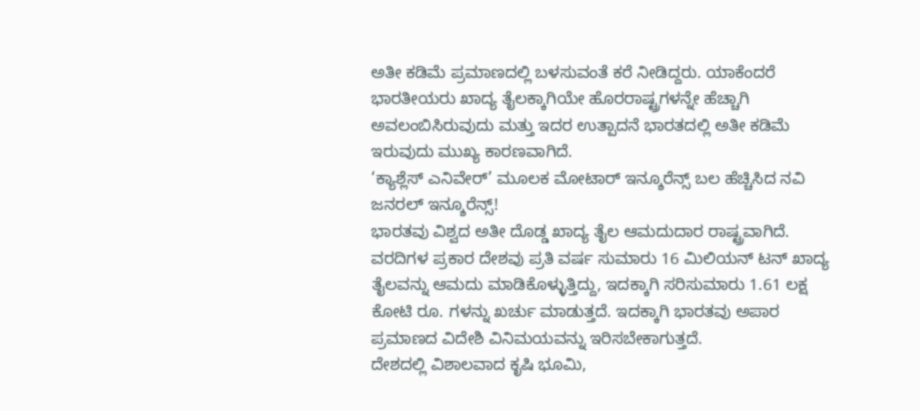ಅತೀ ಕಡಿಮೆ ಪ್ರಮಾಣದಲ್ಲಿ ಬಳಸುವಂತೆ ಕರೆ ನೀಡಿದ್ದರು. ಯಾಕೆಂದರೆ ಭಾರತೀಯರು ಖಾದ್ಯ ತೈಲಕ್ಕಾಗಿಯೇ ಹೊರರಾಷ್ಟ್ರಗಳನ್ನೇ ಹೆಚ್ಚಾಗಿ ಅವಲಂಬಿಸಿರುವುದು ಮತ್ತು ಇದರ ಉತ್ಪಾದನೆ ಭಾರತದಲ್ಲಿ ಅತೀ ಕಡಿಮೆ ಇರುವುದು ಮುಖ್ಯ ಕಾರಣವಾಗಿದೆ.
‘ಕ್ಯಾಶ್ಲೆಸ್ ಎನಿವೇರ್’ ಮೂಲಕ ಮೋಟಾರ್ ಇನ್ಶೂರೆನ್ಸ್ ಬಲ ಹೆಚ್ಚಿಸಿದ ನವಿ ಜನರಲ್ ಇನ್ಶೂರೆನ್ಸ್!
ಭಾರತವು ವಿಶ್ವದ ಅತೀ ದೊಡ್ಡ ಖಾದ್ಯ ತೈಲ ಆಮದುದಾರ ರಾಷ್ಟ್ರವಾಗಿದೆ. ವರದಿಗಳ ಪ್ರಕಾರ ದೇಶವು ಪ್ರತಿ ವರ್ಷ ಸುಮಾರು 16 ಮಿಲಿಯನ್ ಟನ್ ಖಾದ್ಯ ತೈಲವನ್ನು ಆಮದು ಮಾಡಿಕೊಳ್ಳುತ್ತಿದ್ದು, ಇದಕ್ಕಾಗಿ ಸರಿಸುಮಾರು 1.61 ಲಕ್ಷ ಕೋಟಿ ರೂ. ಗಳನ್ನು ಖರ್ಚು ಮಾಡುತ್ತದೆ. ಇದಕ್ಕಾಗಿ ಭಾರತವು ಅಪಾರ ಪ್ರಮಾಣದ ವಿದೇಶಿ ವಿನಿಮಯವನ್ನು ಇರಿಸಬೇಕಾಗುತ್ತದೆ.
ದೇಶದಲ್ಲಿ ವಿಶಾಲವಾದ ಕೃಷಿ ಭೂಮಿ,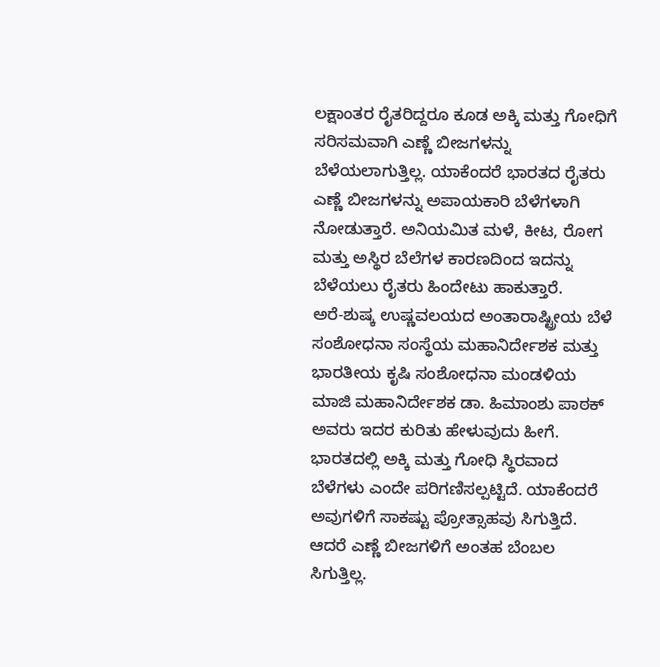ಲಕ್ಷಾಂತರ ರೈತರಿದ್ದರೂ ಕೂಡ ಅಕ್ಕಿ ಮತ್ತು ಗೋಧಿಗೆ ಸರಿಸಮವಾಗಿ ಎಣ್ಣೆ ಬೀಜಗಳನ್ನು ಬೆಳೆಯಲಾಗುತ್ತಿಲ್ಲ. ಯಾಕೆಂದರೆ ಭಾರತದ ರೈತರು ಎಣ್ಣೆ ಬೀಜಗಳನ್ನು ಅಪಾಯಕಾರಿ ಬೆಳೆಗಳಾಗಿ ನೋಡುತ್ತಾರೆ. ಅನಿಯಮಿತ ಮಳೆ, ಕೀಟ, ರೋಗ ಮತ್ತು ಅಸ್ಥಿರ ಬೆಲೆಗಳ ಕಾರಣದಿಂದ ಇದನ್ನು ಬೆಳೆಯಲು ರೈತರು ಹಿಂದೇಟು ಹಾಕುತ್ತಾರೆ.
ಅರೆ-ಶುಷ್ಕ ಉಷ್ಣವಲಯದ ಅಂತಾರಾಷ್ಟ್ರೀಯ ಬೆಳೆ ಸಂಶೋಧನಾ ಸಂಸ್ಥೆಯ ಮಹಾನಿರ್ದೇಶಕ ಮತ್ತು ಭಾರತೀಯ ಕೃಷಿ ಸಂಶೋಧನಾ ಮಂಡಳಿಯ ಮಾಜಿ ಮಹಾನಿರ್ದೇಶಕ ಡಾ. ಹಿಮಾಂಶು ಪಾಠಕ್ ಅವರು ಇದರ ಕುರಿತು ಹೇಳುವುದು ಹೀಗೆ.
ಭಾರತದಲ್ಲಿ ಅಕ್ಕಿ ಮತ್ತು ಗೋಧಿ ಸ್ಥಿರವಾದ ಬೆಳೆಗಳು ಎಂದೇ ಪರಿಗಣಿಸಲ್ಪಟ್ಟಿದೆ. ಯಾಕೆಂದರೆ ಅವುಗಳಿಗೆ ಸಾಕಷ್ಟು ಪ್ರೋತ್ಸಾಹವು ಸಿಗುತ್ತಿದೆ. ಆದರೆ ಎಣ್ಣೆ ಬೀಜಗಳಿಗೆ ಅಂತಹ ಬೆಂಬಲ ಸಿಗುತ್ತಿಲ್ಲ.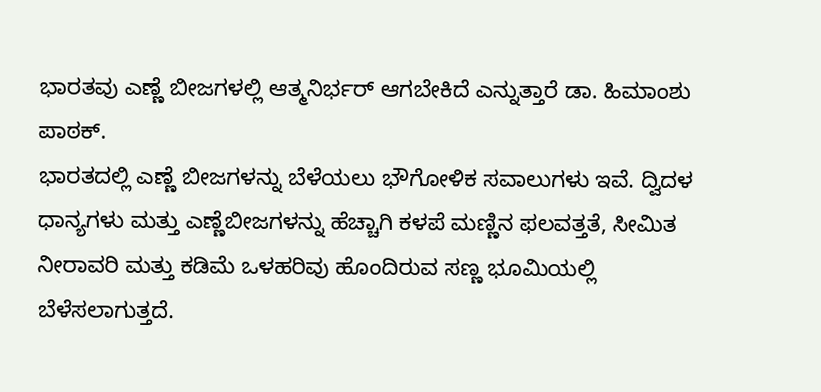ಭಾರತವು ಎಣ್ಣೆ ಬೀಜಗಳಲ್ಲಿ ಆತ್ಮನಿರ್ಭರ್ ಆಗಬೇಕಿದೆ ಎನ್ನುತ್ತಾರೆ ಡಾ. ಹಿಮಾಂಶು ಪಾಠಕ್.
ಭಾರತದಲ್ಲಿ ಎಣ್ಣೆ ಬೀಜಗಳನ್ನು ಬೆಳೆಯಲು ಭೌಗೋಳಿಕ ಸವಾಲುಗಳು ಇವೆ. ದ್ವಿದಳ ಧಾನ್ಯಗಳು ಮತ್ತು ಎಣ್ಣೆಬೀಜಗಳನ್ನು ಹೆಚ್ಚಾಗಿ ಕಳಪೆ ಮಣ್ಣಿನ ಫಲವತ್ತತೆ, ಸೀಮಿತ ನೀರಾವರಿ ಮತ್ತು ಕಡಿಮೆ ಒಳಹರಿವು ಹೊಂದಿರುವ ಸಣ್ಣ ಭೂಮಿಯಲ್ಲಿ ಬೆಳೆಸಲಾಗುತ್ತದೆ.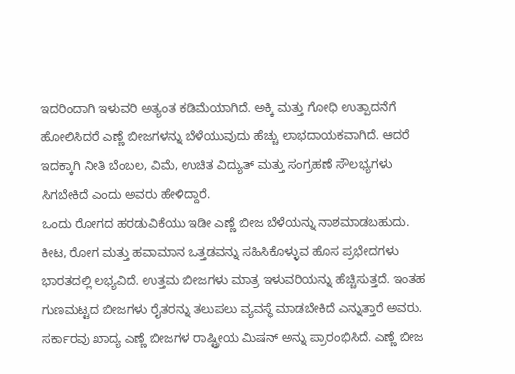ಇದರಿಂದಾಗಿ ಇಳುವರಿ ಅತ್ಯಂತ ಕಡಿಮೆಯಾಗಿದೆ. ಅಕ್ಕಿ ಮತ್ತು ಗೋಧಿ ಉತ್ಪಾದನೆಗೆ ಹೋಲಿಸಿದರೆ ಎಣ್ಣೆ ಬೀಜಗಳನ್ನು ಬೆಳೆಯುವುದು ಹೆಚ್ಚು ಲಾಭದಾಯಕವಾಗಿದೆ. ಆದರೆ ಇದಕ್ಕಾಗಿ ನೀತಿ ಬೆಂಬಲ, ವಿಮೆ, ಉಚಿತ ವಿದ್ಯುತ್ ಮತ್ತು ಸಂಗ್ರಹಣೆ ಸೌಲಭ್ಯಗಳು ಸಿಗಬೇಕಿದೆ ಎಂದು ಅವರು ಹೇಳಿದ್ದಾರೆ.
ಒಂದು ರೋಗದ ಹರಡುವಿಕೆಯು ಇಡೀ ಎಣ್ಣೆ ಬೀಜ ಬೆಳೆಯನ್ನು ನಾಶಮಾಡಬಹುದು. ಕೀಟ, ರೋಗ ಮತ್ತು ಹವಾಮಾನ ಒತ್ತಡವನ್ನು ಸಹಿಸಿಕೊಳ್ಳುವ ಹೊಸ ಪ್ರಭೇದಗಳು ಭಾರತದಲ್ಲಿ ಲಭ್ಯವಿದೆ. ಉತ್ತಮ ಬೀಜಗಳು ಮಾತ್ರ ಇಳುವರಿಯನ್ನು ಹೆಚ್ಚಿಸುತ್ತದೆ. ಇಂತಹ ಗುಣಮಟ್ಟದ ಬೀಜಗಳು ರೈತರನ್ನು ತಲುಪಲು ವ್ಯವಸ್ಥೆ ಮಾಡಬೇಕಿದೆ ಎನ್ನುತ್ತಾರೆ ಅವರು.
ಸರ್ಕಾರವು ಖಾದ್ಯ ಎಣ್ಣೆ ಬೀಜಗಳ ರಾಷ್ಟ್ರೀಯ ಮಿಷನ್ ಅನ್ನು ಪ್ರಾರಂಭಿಸಿದೆ. ಎಣ್ಣೆ ಬೀಜ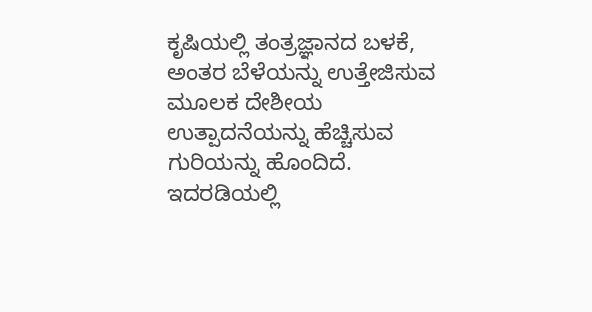ಕೃಷಿಯಲ್ಲಿ ತಂತ್ರಜ್ಞಾನದ ಬಳಕೆ, ಅಂತರ ಬೆಳೆಯನ್ನು ಉತ್ತೇಜಿಸುವ ಮೂಲಕ ದೇಶೀಯ ಉತ್ಪಾದನೆಯನ್ನು ಹೆಚ್ಚಿಸುವ ಗುರಿಯನ್ನು ಹೊಂದಿದೆ. ಇದರಡಿಯಲ್ಲಿ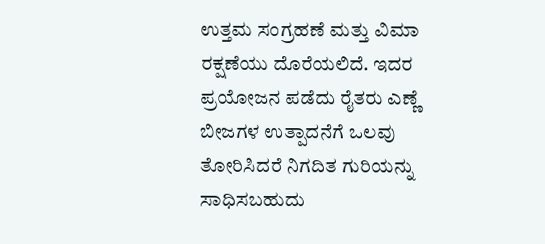ಉತ್ತಮ ಸಂಗ್ರಹಣೆ ಮತ್ತು ವಿಮಾ ರಕ್ಷಣೆಯು ದೊರೆಯಲಿದೆ. ಇದರ ಪ್ರಯೋಜನ ಪಡೆದು ರೈತರು ಎಣ್ಣೆ ಬೀಜಗಳ ಉತ್ಪಾದನೆಗೆ ಒಲವು ತೋರಿಸಿದರೆ ನಿಗದಿತ ಗುರಿಯನ್ನು ಸಾಧಿಸಬಹುದು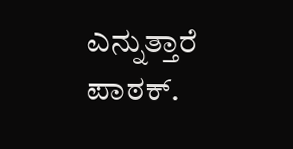ಎನ್ನುತ್ತಾರೆ ಪಾಠಕ್.